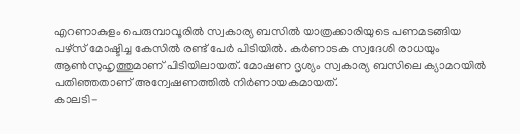എറണാകുളം പെരുമ്പാവൂരിൽ സ്വകാര്യ ബസിൽ യാത്രക്കാരിയുടെ പണമടങ്ങിയ പഴ്സ് മോഷ്ടിച്ച കേസിൽ രണ്ട് പേർ പിടിയിൽ. കർണാടക സ്വദേശി രാധയും ആൺസുഹൃത്തുമാണ് പിടിയിലായത്. മോഷണ ദൃശ്യം സ്വകാര്യ ബസിലെ ക്യാമറയിൽ പതിഞ്ഞതാണ് അന്വേഷണത്തിൽ നിർണായകമായത്.
കാലടി-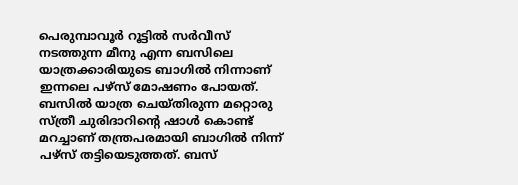പെരുമ്പാവൂർ റൂട്ടിൽ സർവീസ് നടത്തുന്ന മീനു എന്ന ബസിലെ യാത്രക്കാരിയുടെ ബാഗിൽ നിന്നാണ് ഇന്നലെ പഴ്സ് മോഷണം പോയത്. ബസിൽ യാത്ര ചെയ്തിരുന്ന മറ്റൊരു സ്ത്രീ ചുരിദാറിന്റെ ഷാൾ കൊണ്ട് മറച്ചാണ് തന്ത്രപരമായി ബാഗിൽ നിന്ന് പഴ്സ് തട്ടിയെടുത്തത്. ബസ്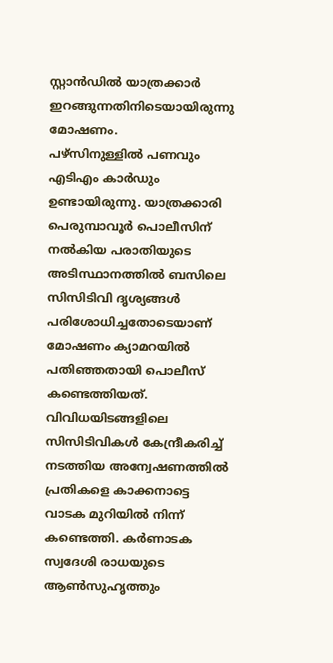സ്റ്റാൻഡിൽ യാത്രക്കാർ ഇറങ്ങുന്നതിനിടെയായിരുന്നു മോഷണം.
പഴ്സിനുള്ളിൽ പണവും എടിഎം കാർഡും ഉണ്ടായിരുന്നു. യാത്രക്കാരി പെരുമ്പാവൂർ പൊലീസിന് നൽകിയ പരാതിയുടെ അടിസ്ഥാനത്തിൽ ബസിലെ സിസിടിവി ദൃശ്യങ്ങൾ പരിശോധിച്ചതോടെയാണ് മോഷണം ക്യാമറയിൽ പതിഞ്ഞതായി പൊലീസ് കണ്ടെത്തിയത്.
വിവിധയിടങ്ങളിലെ സിസിടിവികൾ കേന്ദ്രീകരിച്ച് നടത്തിയ അന്വേഷണത്തിൽ പ്രതികളെ കാക്കനാട്ടെ വാടക മുറിയിൽ നിന്ന് കണ്ടെത്തി. കർണാടക സ്വദേശി രാധയുടെ ആൺസുഹൃത്തും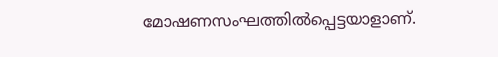മോഷണസംഘത്തിൽപ്പെട്ടയാളാണ്.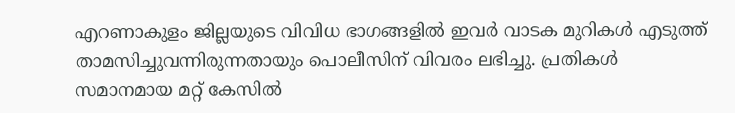എറണാകുളം ജില്ലയുടെ വിവിധ ഭാഗങ്ങളിൽ ഇവർ വാടക മുറികൾ എടുത്ത് താമസിച്ചുവന്നിരുന്നതായും പൊലീസിന് വിവരം ലഭിച്ചു. പ്രതികൾ സമാനമായ മറ്റ് കേസിൽ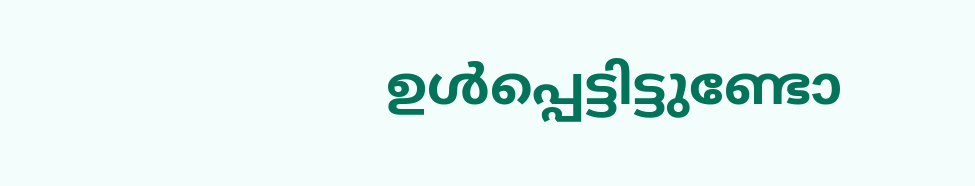ഉൾപ്പെട്ടിട്ടുണ്ടോ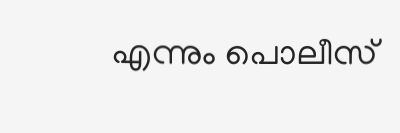എന്നും പൊലീസ്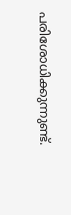പരിശോധിക്കുന്നുണ്ട്.